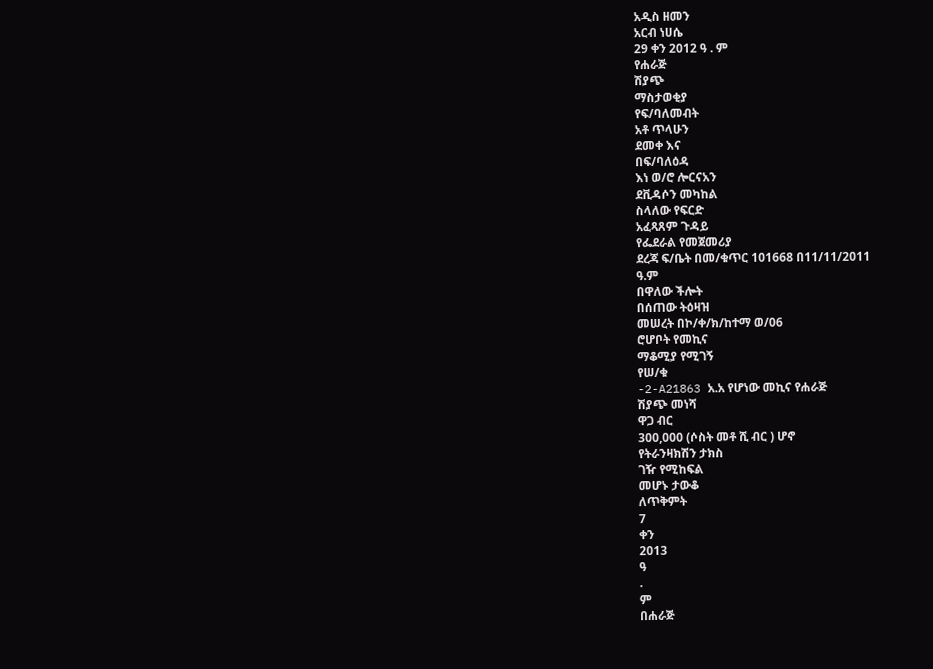አዲስ ዘመን
አርብ ነሀሴ
29 ቀን 2012 ዓ . ም
የሐራጅ
ሽያጭ
ማስታወቂያ
የፍ/ባለመብት
አቶ ጥላሁን
ደመቀ እና
በፍ/ባለዕዳ
እነ ወ/ሮ ሎርናአን
ደቪዳሶን መካከል
ስላለው የፍርድ
አፈጻጸም ጉዳይ
የፌደራል የመጀመሪያ
ደረጃ ፍ/ቤት በመ/ቁጥር 101668 በ11/11/2011
ዓ.ም
በዋለው ችሎት
በሰጠው ትዕዛዝ
መሠረት በኮ/ቀ/ክ/ከተማ ወ/06
ሮሆቦት የመኪና
ማቆሚያ የሚገኝ
የሠ/ቁ
-2-A21863 አ.አ የሆነው መኪና የሐራጅ
ሽያጭ መነሻ
ዋጋ ብር
300,000 (ሶስት መቶ ሺ ብር ) ሆኖ
የትራንዛክሽን ታክስ
ገዥ የሚከፍል
መሆኑ ታውቆ
ለጥቅምት
7
ቀን
2013
ዓ
.
ም
በሐራጅ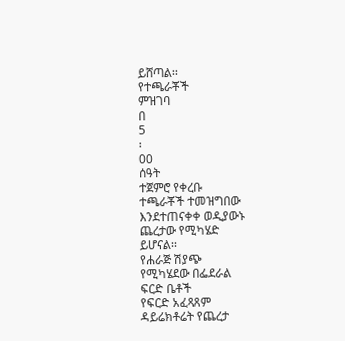ይሸጣል፡፡
የተጫራቾች
ምዝገባ
በ
5
፡
00
ሰዓት
ተጀምሮ የቀረቡ
ተጫራቾች ተመዝግበው
እንደተጠናቀቀ ወዲያውኑ
ጨረታው የሚካሄድ
ይሆናል፡፡
የሐራጅ ሽያጭ
የሚካሄደው በፌደራል
ፍርድ ቤቶች
የፍርድ አፈጻጸም
ዳይሬክቶሬት የጨረታ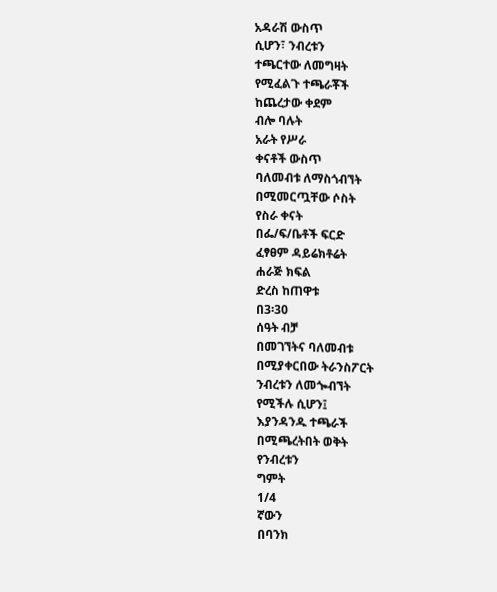አዳራሽ ውስጥ
ሲሆን፣ ንብረቱን
ተጫርተው ለመግዛት
የሚፈልጉ ተጫራቾች
ከጨረታው ቀደም
ብሎ ባሉት
አራት የሥራ
ቀናቶች ውስጥ
ባለመብቱ ለማስጎብኘት
በሚመርጧቸው ሶስት
የስራ ቀናት
በፌ/ፍ/ቤቶች ፍርድ
ፈፃፀም ዳይሬክቶሬት
ሐራጅ ክፍል
ድረስ ከጠዋቱ
በ3፡30
ሰዓት ብቻ
በመገኘትና ባለመብቱ
በሚያቀርበው ትራንስፖርት
ንብረቱን ለመጐብኘት
የሚችሉ ሲሆን፤
እያንዳንዱ ተጫራች
በሚጫረትበት ወቅት
የንብረቱን
ግምት
1/4
ኛውን
በባንክ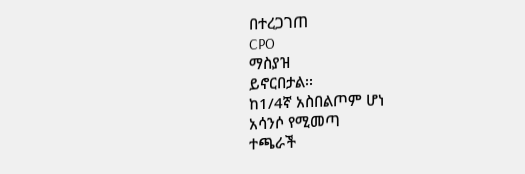በተረጋገጠ
CPO
ማስያዝ
ይኖርበታል፡፡
ከ1/4ኛ አስበልጦም ሆነ
አሳንሶ የሚመጣ
ተጫራች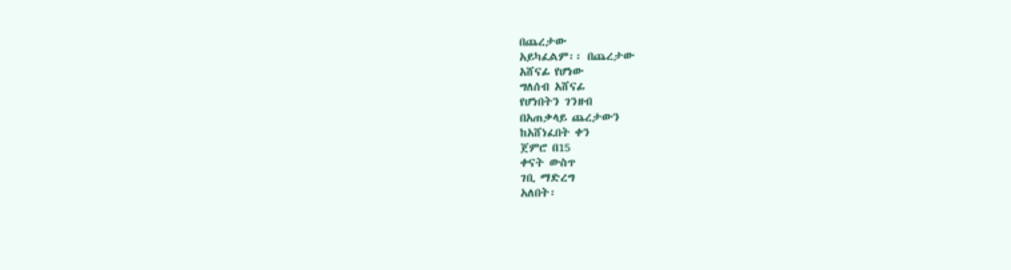በጨረታው
አይካፈልም፡፡ በጨረታው
አሸናፊ የሆነው
ግለሰብ አሸናፊ
የሆነበትን ገንዘብ
በአጠቃላይ ጨረታውን
ከአሸነፈበት ቀን
ጀምሮ በ15
ቀናት ውስጥ
ገቢ ማድረግ
አለበት፡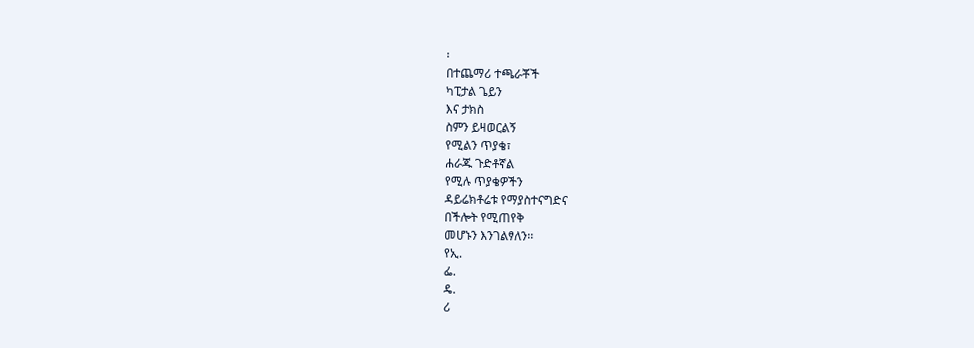፡
በተጨማሪ ተጫራቾች
ካፒታል ጌይን
እና ታክስ
ስምን ይዛወርልኝ
የሚልን ጥያቄ፣
ሐራጁ ጉድቶኛል
የሚሉ ጥያቄዎችን
ዳይሬክቶሬቱ የማያስተናግድና
በችሎት የሚጠየቅ
መሆኑን እንገልፃለን፡፡
የኢ.
ፌ.
ዴ.
ሪ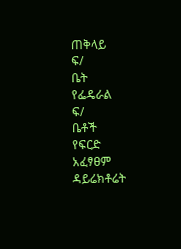ጠቅላይ
ፍ/
ቤት
የፌዴራል
ፍ/
ቤቶች
የፍርድ
አፈፃፀም
ዳይሬክቶሬት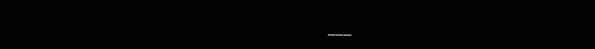___